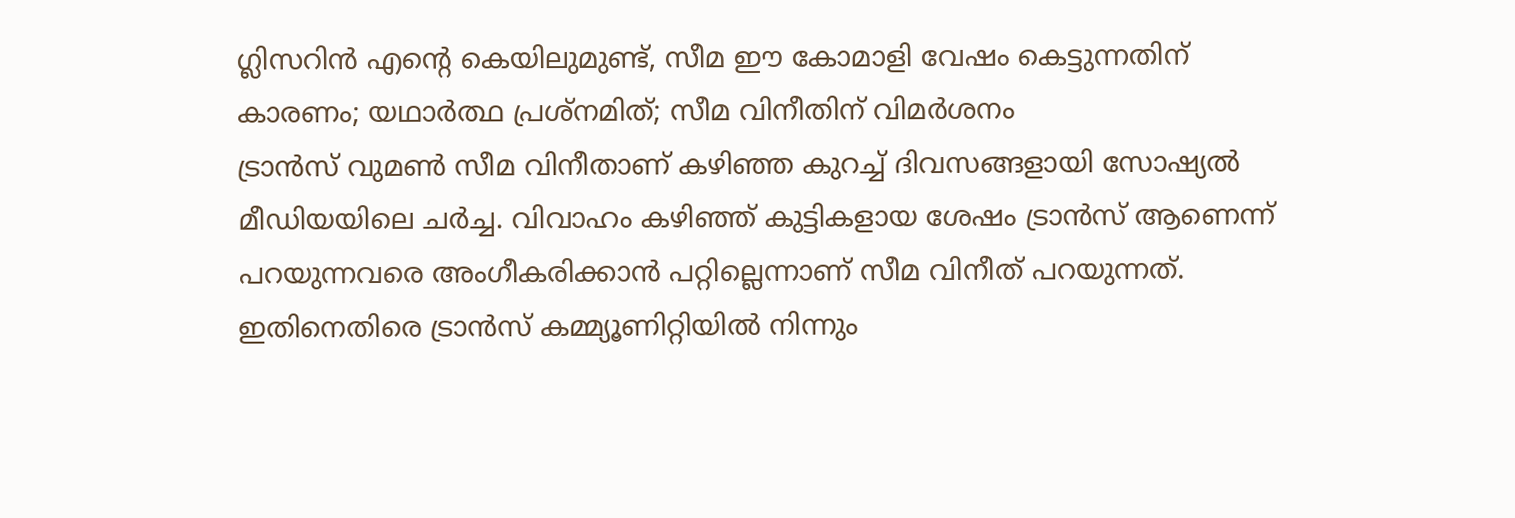ഗ്ലിസറിൻ എന്റെ കെയിലുമുണ്ട്, സീമ ഈ കോമാളി വേഷം കെട്ടുന്നതിന് കാരണം; യഥാർത്ഥ പ്രശ്നമിത്; സീമ വിനീതിന് വിമർശനം
ട്രാൻസ് വുമൺ സീമ വിനീതാണ് കഴിഞ്ഞ കുറച്ച് ദിവസങ്ങളായി സോഷ്യൽ മീഡിയയിലെ ചർച്ച. വിവാഹം കഴിഞ്ഞ് കുട്ടികളായ ശേഷം ട്രാൻസ് ആണെന്ന് പറയുന്നവരെ അംഗീകരിക്കാൻ പറ്റില്ലെന്നാണ് സീമ വിനീത് പറയുന്നത്. ഇതിനെതിരെ ട്രാൻസ് കമ്മ്യൂണിറ്റിയിൽ നിന്നും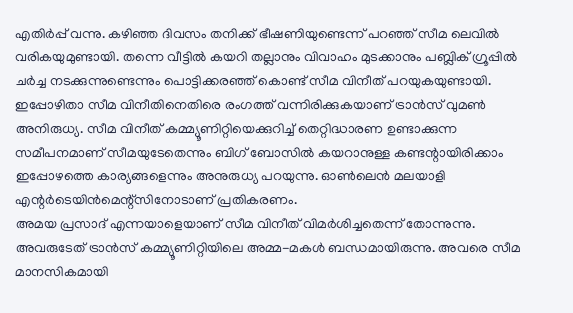എതിർപ്പ് വന്നു. കഴിഞ്ഞ ദിവസം തനിക്ക് ഭീഷണിയുണ്ടെന്ന് പറഞ്ഞ് സീമ ലെവിൽ വരികയുമുണ്ടായി. തന്നെ വീട്ടിൽ കയറി തല്ലാനും വിവാഹം മുടക്കാനും പബ്ലിക് ഗ്രൂപ്പിൽ ചർച്ച നടക്കുന്നുണ്ടെന്നും പൊട്ടിക്കരഞ്ഞ് കൊണ്ട് സീമ വിനീത് പറയുകയുണ്ടായി.
ഇപ്പോഴിതാ സീമ വിനീതിനെതിരെ രംഗത്ത് വന്നിരിക്കുകയാണ് ട്രാൻസ് വുമൺ അനിരുധ്യ. സീമ വിനീത് കമ്മ്യൂണിറ്റിയെക്കുറിച്ച് തെറ്റിദ്ധാരണ ഉണ്ടാക്കുന്ന സമീപനമാണ് സീമയുടേതെന്നും ബിഗ് ബോസിൽ കയറാനുള്ള കണ്ടന്റായിരിക്കാം ഇപ്പോഴത്തെ കാര്യങ്ങളെന്നും അനുരുധ്യ പറയുന്നു. ഓൺലെൻ മലയാളി എന്റർടെയിൻമെന്റ്സിനോടാണ് പ്രതികരണം.
അമയ പ്രസാദ് എന്നയാളെയാണ് സീമ വിനീത് വിമർശിച്ചതെന്ന് തോന്നുന്നു. അവരുടേത് ട്രാൻസ് കമ്മ്യൂണിറ്റിയിലെ അമ്മ-മകൾ ബന്ധമായിരുന്നു. അവരെ സീമ മാനസികമായി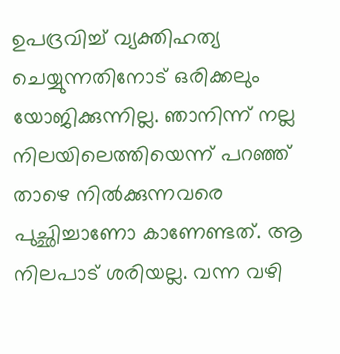ഉപദ്രവിച്ച് വ്യക്തിഹത്യ ചെയ്യുന്നതിനോട് ഒരിക്കലും യോജിക്കുന്നില്ല. ഞാനിന്ന് നല്ല നിലയിലെത്തിയെന്ന് പറഞ്ഞ് താഴെ നിൽക്കുന്നവരെ പുച്ഛിച്ചാണോ കാണേണ്ടത്. ആ നിലപാട് ശരിയല്ല. വന്ന വഴി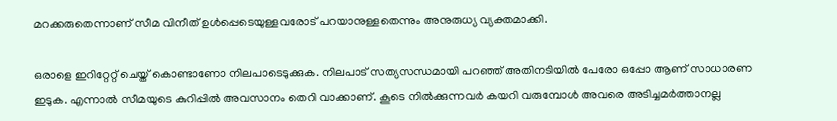മറക്കരുതെന്നാണ് സീമ വിനീത് ഉൾപ്പെടെയുള്ളവരോട് പറയാനുള്ളതെന്നും അനുരുധ്യ വ്യക്തമാക്കി.

ഒരാളെ ഇറിറ്റേറ്റ് ചെയ്ത് കൊണ്ടാണോ നിലപാടെടുക്കുക. നിലപാട് സത്യസന്ധമായി പറഞ്ഞ് അതിനടിയിൽ പേരോ ഒപ്പോ ആണ് സാധാരണ ഇടുക. എന്നാൽ സീമയുടെ കുറിപ്പിൽ അവസാനം തെറി വാക്കാണ്. കൂടെ നിൽക്കുന്നവർ കയറി വരുമ്പോൾ അവരെ അടിച്ചമർത്താനല്ല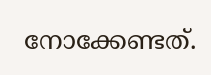നോക്കേണ്ടത്.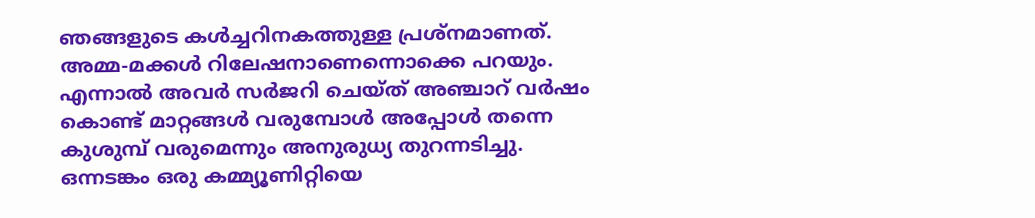ഞങ്ങളുടെ കൾച്ചറിനകത്തുള്ള പ്രശ്നമാണത്. അമ്മ-മക്കൾ റിലേഷനാണെന്നൊക്കെ പറയും. എന്നാൽ അവർ സർജറി ചെയ്ത് അഞ്ചാറ് വർഷം കൊണ്ട് മാറ്റങ്ങൾ വരുമ്പോൾ അപ്പോൾ തന്നെ കുശുമ്പ് വരുമെന്നും അനുരുധ്യ തുറന്നടിച്ചു. ഒന്നടങ്കം ഒരു കമ്മ്യൂണിറ്റിയെ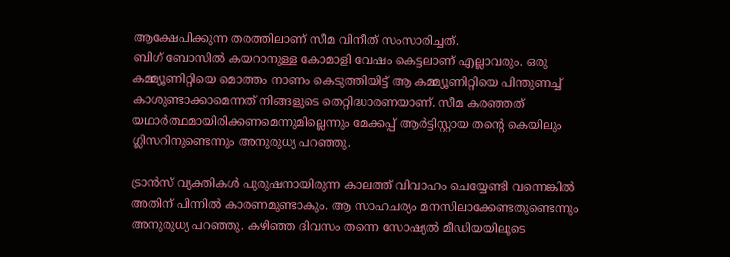ആക്ഷേപിക്കുന്ന തരത്തിലാണ് സീമ വിനീത് സംസാരിച്ചത്.
ബിഗ് ബോസിൽ കയറാനുള്ള കോമാളി വേഷം കെട്ടലാണ് എല്ലാവരും. ഒരു കമ്മ്യൂണിറ്റിയെ മൊത്തം നാണം കെടുത്തിയിട്ട് ആ കമ്മ്യൂണിറ്റിയെ പിന്തുണച്ച് കാശുണ്ടാക്കാമെന്നത് നിങ്ങളുടെ തെറ്റിദ്ധാരണയാണ്. സീമ കരഞ്ഞത് യഥാർത്ഥമായിരിക്കണമെന്നുമില്ലെന്നും മേക്കപ്പ് ആർട്ടിസ്റ്റായ തന്റെ കെയിലും ഗ്ലിസറിനുണ്ടെന്നും അനുരുധ്യ പറഞ്ഞു.

ട്രാൻസ് വ്യക്തികൾ പുരുഷനായിരുന്ന കാലത്ത് വിവാഹം ചെയ്യേണ്ടി വന്നെങ്കിൽ അതിന് പിന്നിൽ കാരണമുണ്ടാകും. ആ സാഹചര്യം മനസിലാക്കേണ്ടതുണ്ടെന്നും അനുരുധ്യ പറഞ്ഞു. കഴിഞ്ഞ ദിവസം തന്നെ സോഷ്യൽ മീഡിയയിലൂടെ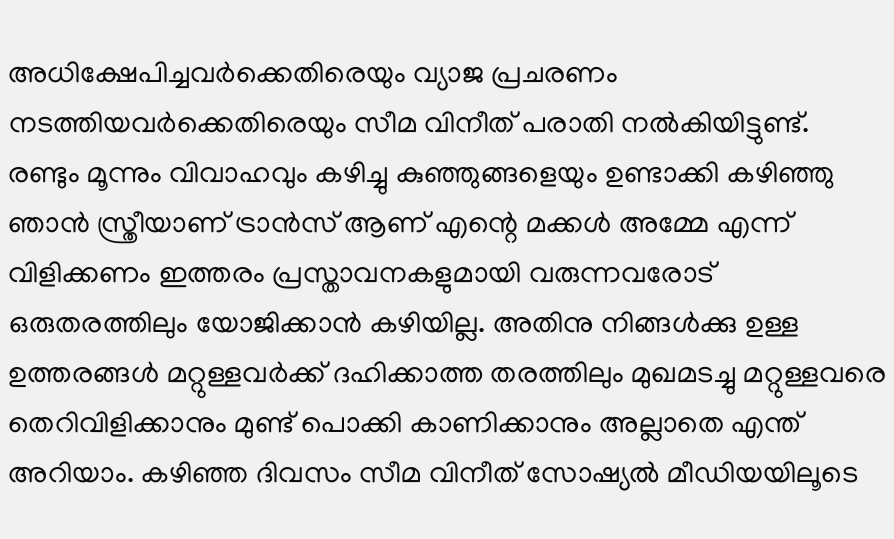അധിക്ഷേപിച്ചവർക്കെതിരെയും വ്യാജ പ്രചരണം നടത്തിയവർക്കെതിരെയും സീമ വിനീത് പരാതി നൽകിയിട്ടുണ്ട്.
രണ്ടും മൂന്നും വിവാഹവും കഴിച്ചു കുഞ്ഞുങ്ങളെയും ഉണ്ടാക്കി കഴിഞ്ഞു ഞാൻ സ്ത്രീയാണ് ട്രാൻസ് ആണ് എന്റെ മക്കൾ അമ്മേ എന്ന് വിളിക്കണം ഇത്തരം പ്രസ്താവനകളുമായി വരുന്നവരോട് ഒരുതരത്തിലും യോജിക്കാൻ കഴിയില്ല. അതിനു നിങ്ങൾക്കു ഉള്ള ഉത്തരങ്ങൾ മറ്റുള്ളവർക്ക് ദഹിക്കാത്ത തരത്തിലും മുഖമടച്ചു മറ്റുള്ളവരെ തെറിവിളിക്കാനും മുണ്ട് പൊക്കി കാണിക്കാനും അല്ലാതെ എന്ത് അറിയാം. കഴിഞ്ഞ ദിവസം സീമ വിനീത് സോഷ്യൽ മീഡിയയിലൂടെ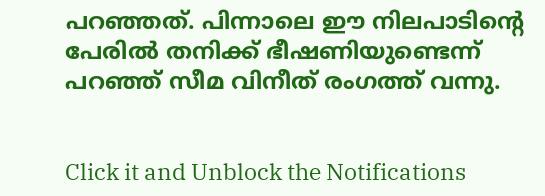പറഞ്ഞത്. പിന്നാലെ ഈ നിലപാടിന്റെ പേരിൽ തനിക്ക് ഭീഷണിയുണ്ടെന്ന് പറഞ്ഞ് സീമ വിനീത് രംഗത്ത് വന്നു.


Click it and Unblock the Notifications